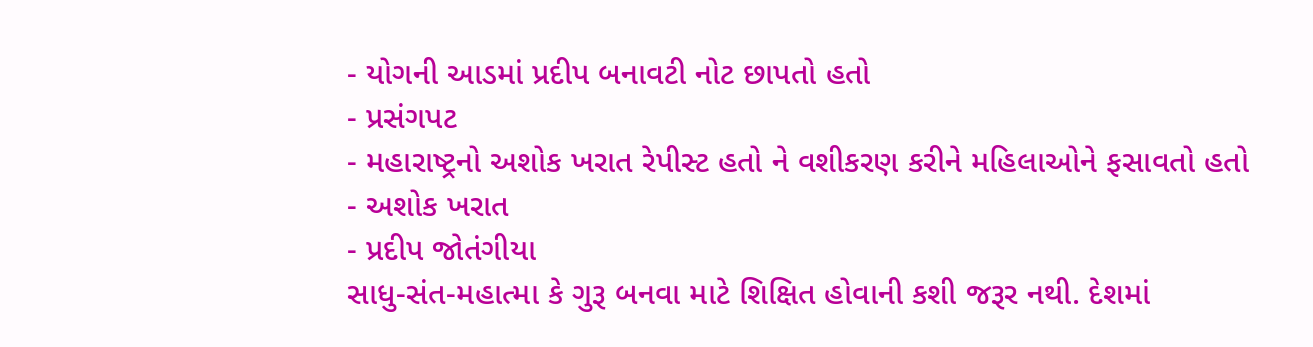- યોગની આડમાં પ્રદીપ બનાવટી નોટ છાપતો હતો
- પ્રસંગપટ
- મહારાષ્ટ્રનો અશોક ખરાત રેપીસ્ટ હતો ને વશીકરણ કરીને મહિલાઓને ફસાવતો હતો
- અશોક ખરાત
- પ્રદીપ જોતંગીયા
સાધુ-સંત-મહાત્મા કે ગુરૂ બનવા માટે શિક્ષિત હોવાની કશી જરૂર નથી. દેશમાં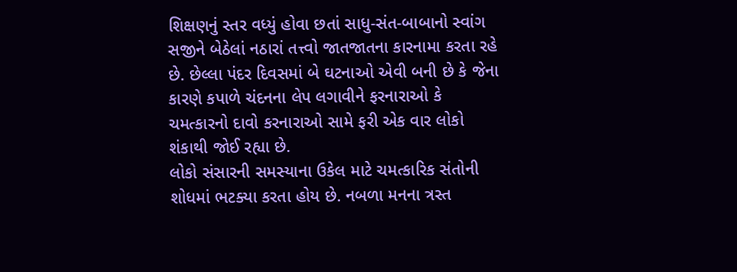શિક્ષણનું સ્તર વધ્યું હોવા છતાં સાધુ-સંત-બાબાનો સ્વાંગ સજીને બેઠેલાં નઠારાં તત્ત્વો જાતજાતના કારનામા કરતા રહે છે. છેલ્લા પંદર દિવસમાં બે ઘટનાઓ એવી બની છે કે જેના કારણે કપાળે ચંદનના લેપ લગાવીને ફરનારાઓ કે ચમત્કારનો દાવો કરનારાઓ સામે ફરી એક વાર લોકો શંકાથી જોઈ રહ્યા છે.
લોકો સંસારની સમસ્યાના ઉકેલ માટે ચમત્કારિક સંતોની શોધમાં ભટક્યા કરતા હોય છે. નબળા મનના ત્રસ્ત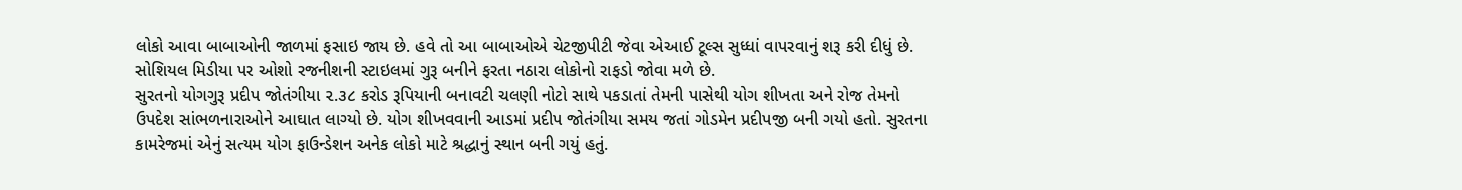લોકો આવા બાબાઓની જાળમાં ફસાઇ જાય છે. હવે તો આ બાબાઓએ ચેટજીપીટી જેવા એઆઈ ટૂલ્સ સુધ્ધાં વાપરવાનું શરૂ કરી દીધું છે. સોશિયલ મિડીયા પર ઓશો રજનીશની સ્ટાઇલમાં ગુરૂ બનીને ફરતા નઠારા લોકોનો રાફડો જોવા મળે છે.
સુરતનો યોગગુરૂ પ્રદીપ જોતંગીયા ૨.૩૮ કરોડ રૂપિયાની બનાવટી ચલણી નોટો સાથે પકડાતાં તેમની પાસેથી યોગ શીખતા અને રોજ તેમનો ઉપદેશ સાંભળનારાઓને આઘાત લાગ્યો છે. યોગ શીખવવાની આડમાં પ્રદીપ જોતંગીયા સમય જતાં ગોડમેન પ્રદીપજી બની ગયો હતો. સુરતના કામરેજમાં એનું સત્યમ યોગ ફાઉન્ડેશન અનેક લોકો માટે શ્રદ્ધાનું સ્થાન બની ગયું હતું.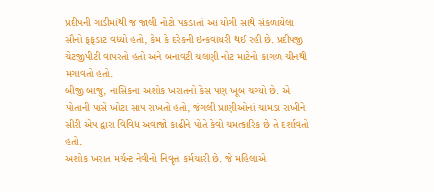પ્રદીપની ગાડીમાંથી જ જાલી નોટો પકડાતાં આ યોગી સાથે સંકળાયેલા સૌનો ફફડાટ વધ્યો હતો, કેમ કે દરેકની ઇન્કવાયરી થઈ રહી છે. પ્રદીપજી ચેટજીપીટી વાપરતો હતો અને બનાવટી ચલણી નોટ માટેનો કાગળ ચીનથી મગાવતો હતો.
બીજી બાજુ, નાસિકના અશોક ખરાતનો કેસ પણ ખૂબ ચગ્યો છે. એ પોતાની પાસે ખોટા સાપ રાખતો હતો, જંગલી પ્રાણીઓનાં ચામડા રાખીને સીરી એપ દ્વારા વિવિધ અવાજો કાઢીને પોતે કેવો ચમત્કારિક છે તે દર્શાવતો હતો.
અશોક ખરાત મર્ચન્ટ નેવીનો નિવૃત્ત કર્મચારી છે. જે મહિલાએ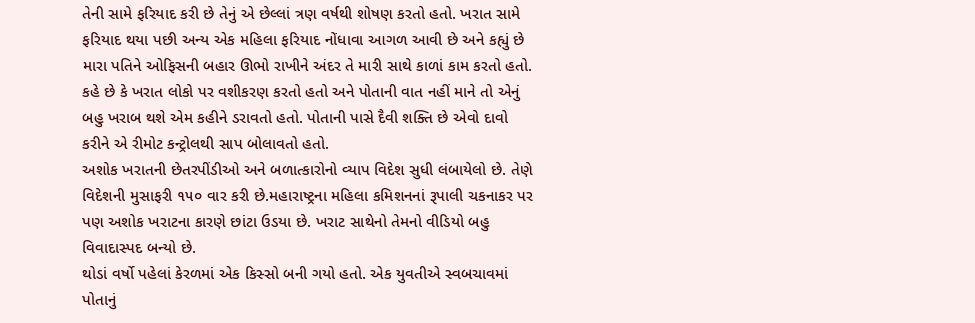તેની સામે ફરિયાદ કરી છે તેનું એ છેલ્લાં ત્રણ વર્ષથી શોષણ કરતો હતો. ખરાત સામે ફરિયાદ થયા પછી અન્ય એક મહિલા ફરિયાદ નોંધાવા આગળ આવી છે અને કહ્યું છે મારા પતિને ઓફિસની બહાર ઊભો રાખીને અંદર તે મારી સાથે કાળાં કામ કરતો હતો. કહે છે કે ખરાત લોકો પર વશીકરણ કરતો હતો અને પોતાની વાત નહીં માને તો એનું બહુ ખરાબ થશે એમ કહીને ડરાવતો હતો. પોતાની પાસે દૈવી શક્તિ છે એવો દાવો કરીને એ રીમોટ કન્ટ્રોલથી સાપ બોલાવતો હતો.
અશોક ખરાતની છેતરપીંડીઓ અને બળાત્કારોનો વ્યાપ વિદેશ સુધી લંબાયેલો છે. તેણે વિદેશની મુસાફરી ૧૫૦ વાર કરી છે.મહારાષ્ટ્રના મહિલા કમિશનનાં રૂપાલી ચકનાકર પર પણ અશોક ખરાટના કારણે છાંટા ઉડયા છે. ખરાટ સાથેનો તેમનો વીડિયો બહુ વિવાદાસ્પદ બન્યો છે.
થોડાં વર્ષો પહેલાં કેરળમાં એક કિસ્સો બની ગયો હતો. એક યુવતીએ સ્વબચાવમાં પોતાનું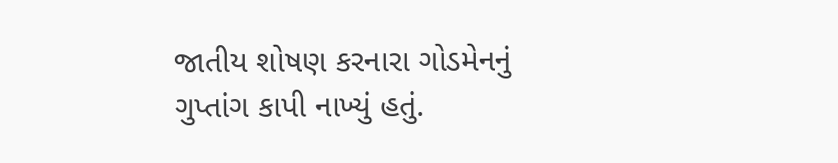જાતીય શોષણ કરનારા ગોડમેનનું ગુપ્તાંગ કાપી નાખ્યું હતું.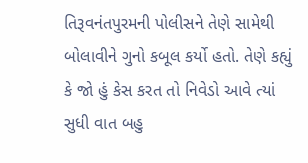તિરૂવનંતપુરમની પોલીસને તેણે સામેથી બોલાવીને ગુનો કબૂલ કર્યો હતો. તેણે કહ્યું કે જો હું કેસ કરત તો નિવેડો આવે ત્યાં સુધી વાત બહુ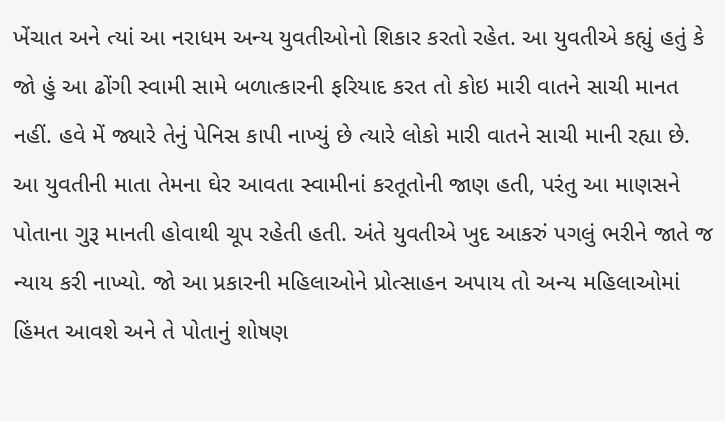ખેંચાત અને ત્યાં આ નરાધમ અન્ય યુવતીઓનો શિકાર કરતો રહેત. આ યુવતીએ કહ્યું હતું કે જો હું આ ઢોંગી સ્વામી સામે બળાત્કારની ફરિયાદ કરત તો કોઇ મારી વાતને સાચી માનત નહીં. હવે મેં જ્યારે તેનું પેનિસ કાપી નાખ્યું છે ત્યારે લોકો મારી વાતને સાચી માની રહ્યા છે.
આ યુવતીની માતા તેમના ઘેર આવતા સ્વામીનાં કરતૂતોની જાણ હતી, પરંતુ આ માણસને પોતાના ગુરૂ માનતી હોવાથી ચૂપ રહેતી હતી. અંતે યુવતીએ ખુદ આકરું પગલું ભરીને જાતે જ ન્યાય કરી નાખ્યો. જો આ પ્રકારની મહિલાઓને પ્રોત્સાહન અપાય તો અન્ય મહિલાઓમાં હિંમત આવશે અને તે પોતાનું શોષણ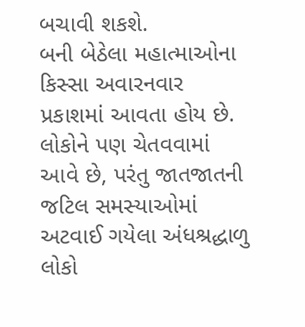બચાવી શકશે.
બની બેઠેલા મહાત્માઓના કિસ્સા અવારનવાર પ્રકાશમાં આવતા હોય છે. લોકોને પણ ચેતવવામાં આવે છે, પરંતુ જાતજાતની જટિલ સમસ્યાઓમાં અટવાઈ ગયેલા અંધશ્રદ્ધાળુ લોકો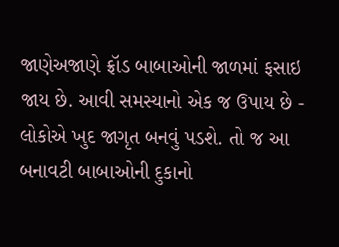જાણેઅજાણે ફ્રૉડ બાબાઓની જાળમાં ફસાઇ જાય છે. આવી સમસ્યાનો એક જ ઉપાય છે - લોકોએ ખુદ જાગૃત બનવું પડશે. તો જ આ બનાવટી બાબાઓની દુકાનો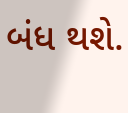બંધ થશે.